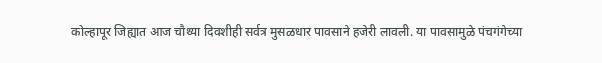कोल्हापूर जिह्यात आज चौथ्या दिवशीही सर्वत्र मुसळधार पावसाने हजेरी लावली. या पावसामुळे पंचगंगेच्या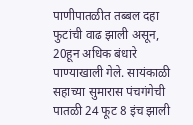पाणीपातळीत तब्बल दहा फुटांची वाढ झाली असून, 20हून अधिक बंधारे पाण्याखाली गेले. सायंकाळी सहाच्या सुमारास पंचगंगेची पातळी 24 फूट 8 इंच झाली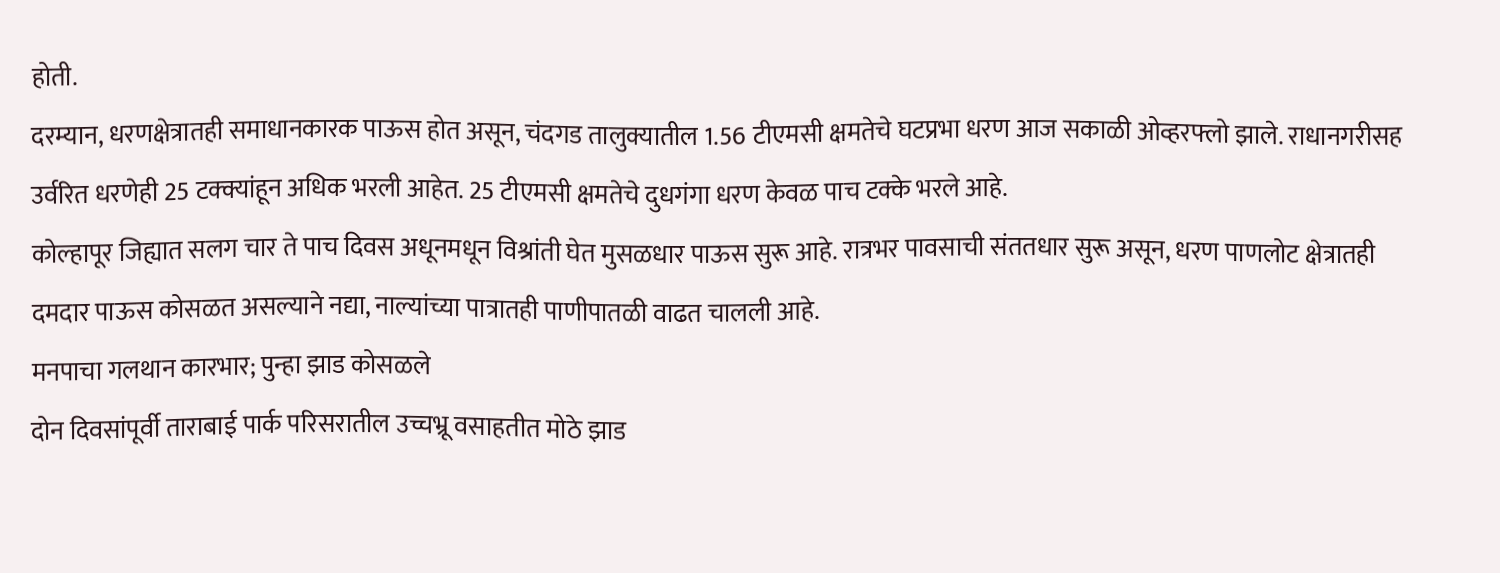होती.
दरम्यान, धरणक्षेत्रातही समाधानकारक पाऊस होत असून, चंदगड तालुक्यातील 1.56 टीएमसी क्षमतेचे घटप्रभा धरण आज सकाळी ओव्हरफ्लो झाले. राधानगरीसह उर्वरित धरणेही 25 टक्क्यांहून अधिक भरली आहेत. 25 टीएमसी क्षमतेचे दुधगंगा धरण केवळ पाच टक्के भरले आहे.
कोल्हापूर जिह्यात सलग चार ते पाच दिवस अधूनमधून विश्रांती घेत मुसळधार पाऊस सुरू आहे. रात्रभर पावसाची संततधार सुरू असून, धरण पाणलोट क्षेत्रातही दमदार पाऊस कोसळत असल्याने नद्या, नाल्यांच्या पात्रातही पाणीपातळी वाढत चालली आहे.
मनपाचा गलथान कारभार; पुन्हा झाड कोसळले
दोन दिवसांपूर्वी ताराबाई पार्क परिसरातील उच्चभ्रू वसाहतीत मोठे झाड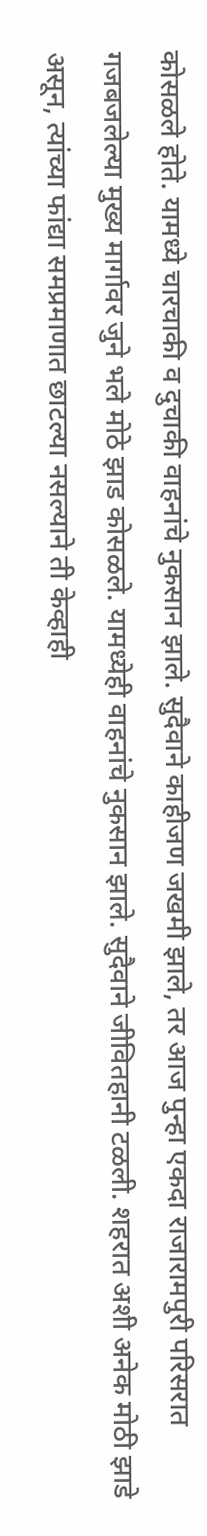कोसळले होते. यामध्ये चारचाकी व दुचाकी वाहनांचे नुकसान झाले. सुदैवाने काहीजण जखमी झाले, तर आज पुन्हा एकदा राजारामपुरी परिसरात गजबजलेल्या मुख्य मार्गावर जुने भले मोठे झाड कोसळले. यामध्येही वाहनांचे नुकसान झाले. सुदैवाने जीवितहानी टळली. शहरात अशी अनेक मोठी झाडे असून, त्यांच्या फांद्या समप्रमाणात छाटल्या नसल्याने ती केव्हाही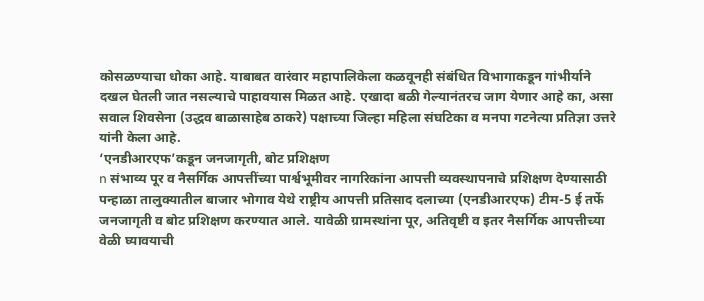कोसळण्याचा धोका आहे. याबाबत वारंवार महापालिकेला कळवूनही संबंधित विभागाकडून गांभीर्याने दखल घेतली जात नसल्याचे पाहावयास मिळत आहे. एखादा बळी गेल्यानंतरच जाग येणार आहे का, असा सवाल शिवसेना (उद्धव बाळासाहेब ठाकरे) पक्षाच्या जिल्हा महिला संघटिका व मनपा गटनेत्या प्रतिज्ञा उत्तरे यांनी केला आहे.
‘एनडीआरएफ’कडून जनजागृती, बोट प्रशिक्षण
n संभाव्य पूर व नैसर्गिक आपत्तींच्या पार्श्वभूमीवर नागरिकांना आपत्ती व्यवस्थापनाचे प्रशिक्षण देण्यासाठी पन्हाळा तालुक्यातील बाजार भोगाव येथे राष्ट्रीय आपत्ती प्रतिसाद दलाच्या (एनडीआरएफ) टीम-5 ई तर्फे जनजागृती व बोट प्रशिक्षण करण्यात आले. यावेळी ग्रामस्थांना पूर, अतिवृष्टी व इतर नैसर्गिक आपत्तीच्या वेळी घ्यावयाची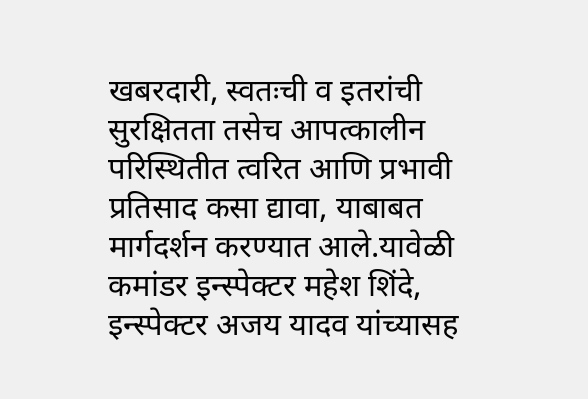खबरदारी, स्वतःची व इतरांची सुरक्षितता तसेच आपत्कालीन परिस्थितीत त्वरित आणि प्रभावी प्रतिसाद कसा द्यावा, याबाबत मार्गदर्शन करण्यात आले.यावेळी कमांडर इन्स्पेक्टर महेश शिंदे, इन्स्पेक्टर अजय यादव यांच्यासह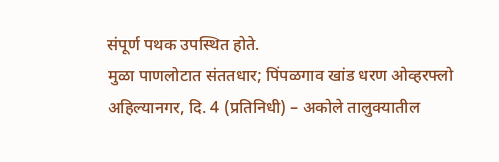संपूर्ण पथक उपस्थित होते.
मुळा पाणलोटात संततधार; पिंपळगाव खांड धरण ओव्हरफ्लो
अहिल्यानगर, दि. 4 (प्रतिनिधी) – अकोले तालुक्यातील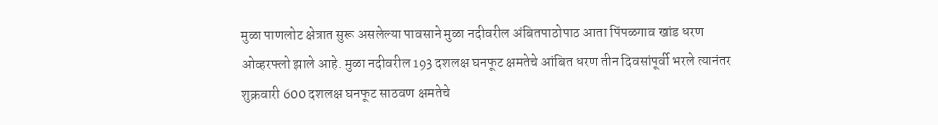मुळा पाणलोट क्षेत्रात सुरू असलेल्या पावसाने मुळा नदीवरील अंबितपाठोपाठ आता पिंपळगाव खांड धरण ओव्हरफ्लो झाले आहे. मुळा नदीवरील 193 दशलक्ष घनफूट क्षमतेचे आंबित धरण तीन दिवसांपूर्वी भरले त्यानंतर शुक्रवारी 600 दशलक्ष घनफूट साठवण क्षमतेचे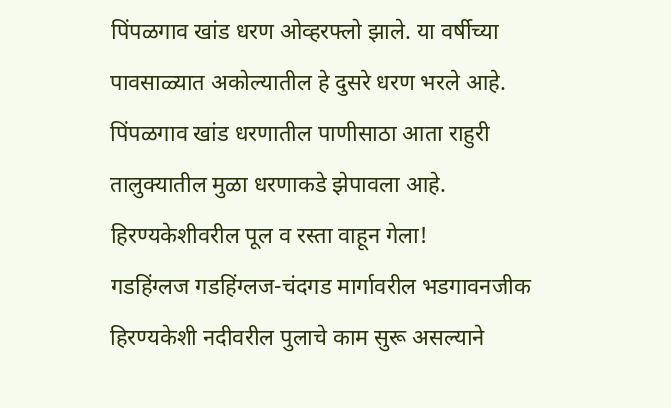पिंपळगाव खांड धरण ओव्हरफ्लो झाले. या वर्षीच्या पावसाळ्यात अकोल्यातील हे दुसरे धरण भरले आहे. पिंपळगाव खांड धरणातील पाणीसाठा आता राहुरी तालुक्यातील मुळा धरणाकडे झेपावला आहे.
हिरण्यकेशीवरील पूल व रस्ता वाहून गेला!
गडहिंग्लज गडहिंग्लज-चंदगड मार्गावरील भडगावनजीक हिरण्यकेशी नदीवरील पुलाचे काम सुरू असल्याने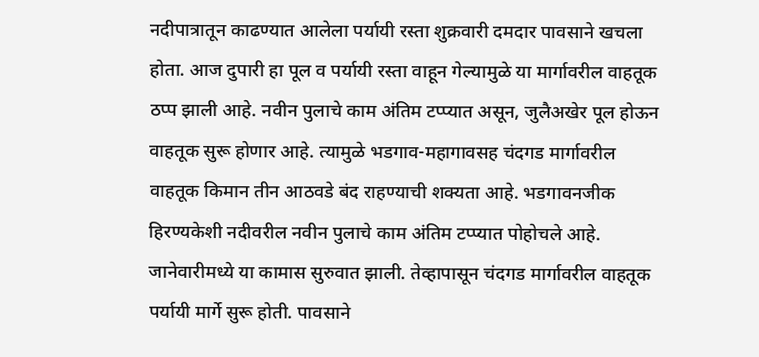नदीपात्रातून काढण्यात आलेला पर्यायी रस्ता शुक्रवारी दमदार पावसाने खचला होता. आज दुपारी हा पूल व पर्यायी रस्ता वाहून गेल्यामुळे या मार्गावरील वाहतूक ठप्प झाली आहे. नवीन पुलाचे काम अंतिम टप्प्यात असून, जुलैअखेर पूल होऊन वाहतूक सुरू होणार आहे. त्यामुळे भडगाव-महागावसह चंदगड मार्गावरील वाहतूक किमान तीन आठवडे बंद राहण्याची शक्यता आहे. भडगावनजीक हिरण्यकेशी नदीवरील नवीन पुलाचे काम अंतिम टप्प्यात पोहोचले आहे. जानेवारीमध्ये या कामास सुरुवात झाली. तेव्हापासून चंदगड मार्गावरील वाहतूक पर्यायी मार्गे सुरू होती. पावसाने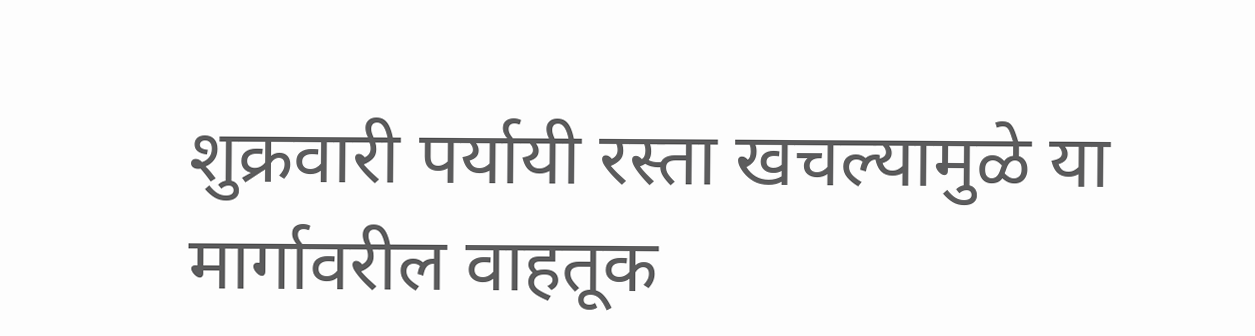शुक्रवारी पर्यायी रस्ता खचल्यामुळे या मार्गावरील वाहतूक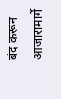बंद करून आजारामार्गे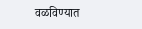वळविण्यात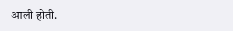आली होती.